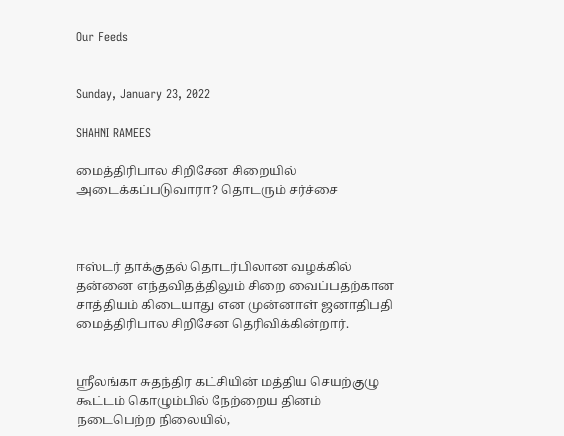Our Feeds


Sunday, January 23, 2022

SHAHNI RAMEES

மைத்திரிபால சிறிசேன சிறையில் அடைக்கப்படுவாரா? தொடரும் சர்ச்சை



ஈஸ்டர் தாக்குதல் தொடர்பிலான வழக்கில் தன்னை எந்தவிதத்திலும் சிறை வைப்பதற்கான சாத்தியம் கிடையாது என முன்னாள் ஜனாதிபதி மைத்திரிபால சிறிசேன தெரிவிக்கின்றார்.


ஸ்ரீலங்கா சுதந்திர கட்சியின் மத்திய செயற்குழு கூட்டம் கொழும்பில் நேற்றைய தினம் நடைபெற்ற நிலையில்,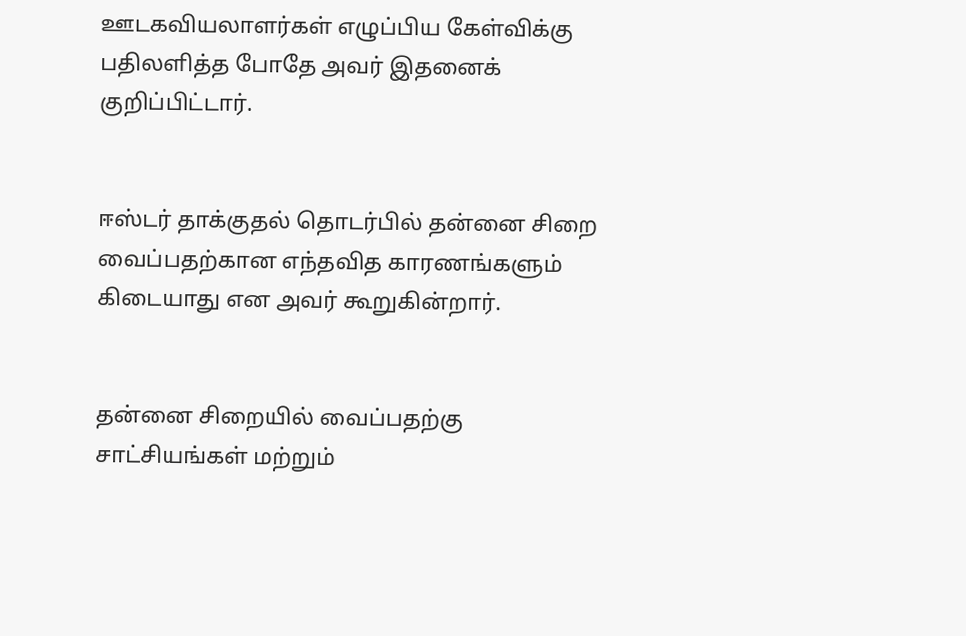ஊடகவியலாளர்கள் எழுப்பிய கேள்விக்கு பதிலளித்த போதே அவர் இதனைக் குறிப்பிட்டார்.


ஈஸ்டர் தாக்குதல் தொடர்பில் தன்னை சிறை வைப்பதற்கான எந்தவித காரணங்களும் கிடையாது என அவர் கூறுகின்றார்.


தன்னை சிறையில் வைப்பதற்கு சாட்சியங்கள் மற்றும்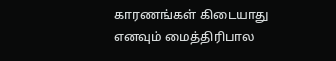காரணங்கள் கிடையாது எனவும் மைத்திரிபால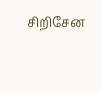சிறிசேன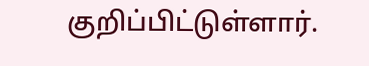குறிப்பிட்டுள்ளார்.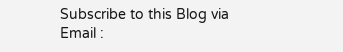Subscribe to this Blog via Email :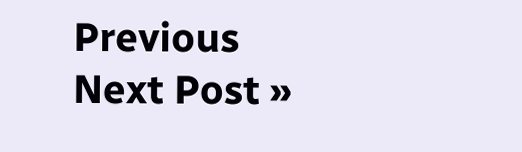Previous
Next Post »